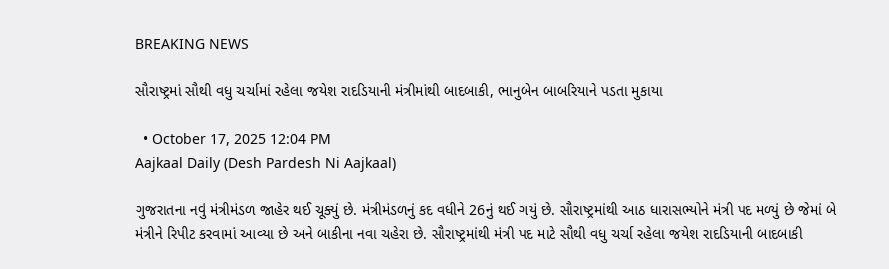BREAKING NEWS

સૌરાષ્ટ્રમાં સૌથી વધુ ચર્ચામાં રહેલા જયેશ રાદડિયાની મંત્રીમાંથી બાદબાકી, ભાનુબેન બાબરિયાને પડતા મુકાયા

  • October 17, 2025 12:04 PM
Aajkaal Daily (Desh Pardesh Ni Aajkaal)

ગુજરાતના નવું મંત્રીમંડળ જાહેર થઈ ચૂક્યું છે. મંત્રીમંડળનું કદ વધીને 26નું થઈ ગયું છે. સૌરાષ્ટ્રમાંથી આઠ ધારાસભ્યોને મંત્રી પદ મળ્યું છે જેમાં બે મંત્રીને રિપીટ કરવામાં આવ્યા છે અને બાકીના નવા ચહેરા છે. સૌરાષ્ટ્રમાંથી મંત્રી પદ માટે સૌથી વધુ ચર્ચા રહેલા જયેશ રાદડિયાની બાદબાકી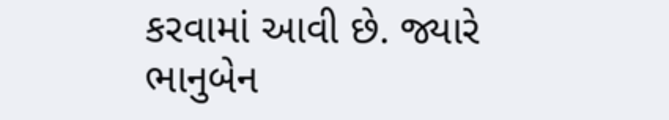કરવામાં આવી છે. જ્યારે ભાનુબેન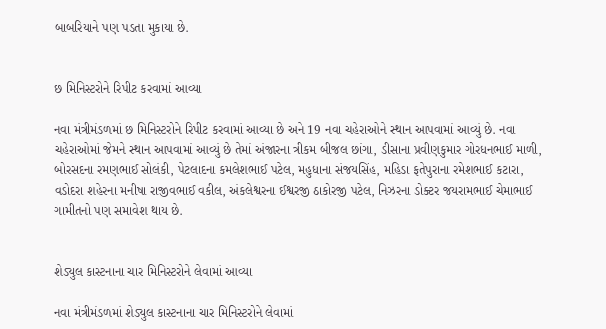બાબરિયાને પણ પડતા મુકાયા છે.


છ મિનિસ્ટરોને રિપીટ કરવામાં આવ્યા

નવા મંત્રીમંડળમાં છ મિનિસ્ટરોને રિપીટ કરવામાં આવ્યા છે અને 19 નવા ચહેરાઓને સ્થાન આપવામાં આવ્યું છે. નવા ચહેરાઓમાં જેમને સ્થાન આપવામાં આવ્યું છે તેમાં અંજારના ત્રીકમ બીજલ છાંગા, ડીસાના પ્રવીણકુમાર ગોરધનભાઈ માળી, બોરસદના રમણભાઈ સોલંકી, પેટલાદના કમલેશભાઈ પટેલ, મહુધાના સંજયસિંહ, મહિડા ફતેપુરાના રમેશભાઈ કટારા, વડોદરા શહેરના મનીષા રાજીવભાઈ વકીલ, અંકલેશ્વરના ઈશ્વરજી ઠાકોરજી પટેલ, નિઝરના ડોક્ટર જયરામભાઈ ચેમાભાઈ ગામીતનો પણ સમાવેશ થાય છે.


શેડ્યુલ કાસ્ટનાના ચાર મિનિસ્ટરોને લેવામાં આવ્યા

નવા મંત્રીમંડળમાં શેડ્યુલ કાસ્ટનાના ચાર મિનિસ્ટરોને લેવામાં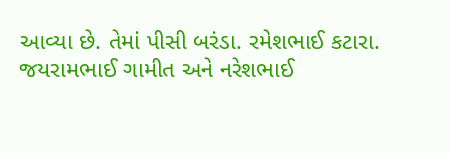આવ્યા છે. તેમાં પીસી બરંડા. રમેશભાઈ કટારા. જયરામભાઈ ગામીત અને નરેશભાઈ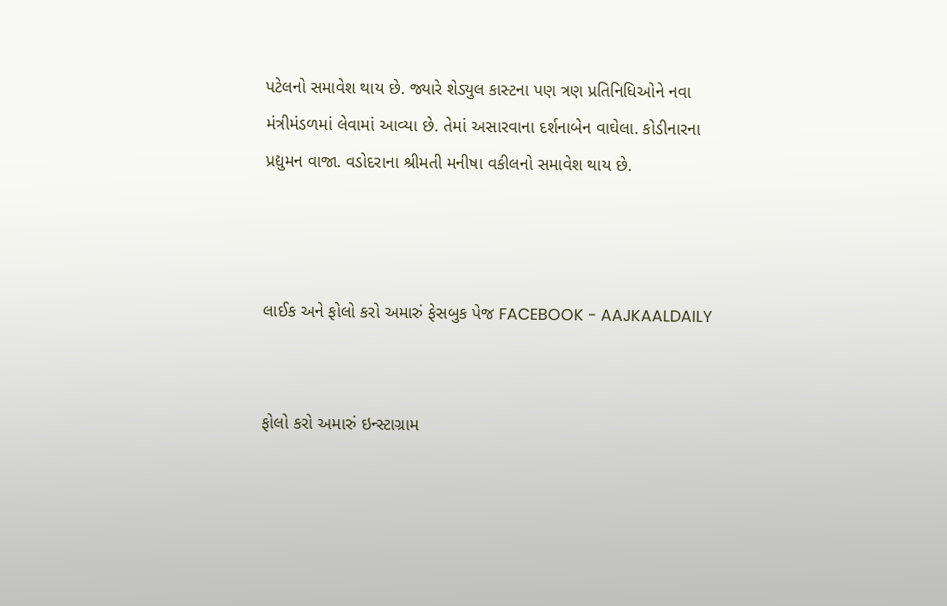પટેલનો સમાવેશ થાય છે. જ્યારે શેડ્યુલ કાસ્ટના પણ ત્રણ પ્રતિનિધિઓને નવા મંત્રીમંડળમાં લેવામાં આવ્યા છે. તેમાં અસારવાના દર્શનાબેન વાઘેલા. કોડીનારના પ્રદ્યુમન વાજા. વડોદરાના શ્રીમતી મનીષા વકીલનો સમાવેશ થાય છે.



લાઈક અને ફોલો કરો અમારું ફેસબુક પેજ FACEBOOK - AAJKAALDAILY


ફોલો કરો અમારું ઇન્સ્ટાગ્રામ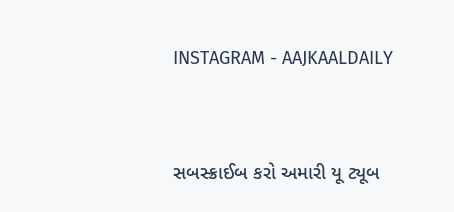INSTAGRAM - AAJKAALDAILY


સબસ્ક્રાઈબ કરો અમારી યૂ ટ્યૂબ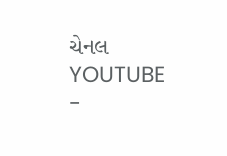ચેનલ YOUTUBE -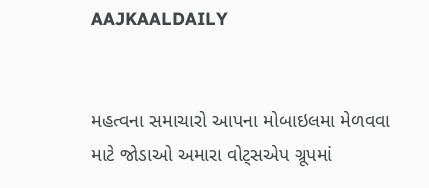AAJKAALDAILY


મહત્વના સમાચારો આપના મોબાઇલમા મેળવવા માટે જોડાઓ અમારા વોટ્સએપ ગ્રૂપમાં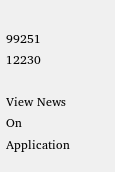99251 12230

View News On Application